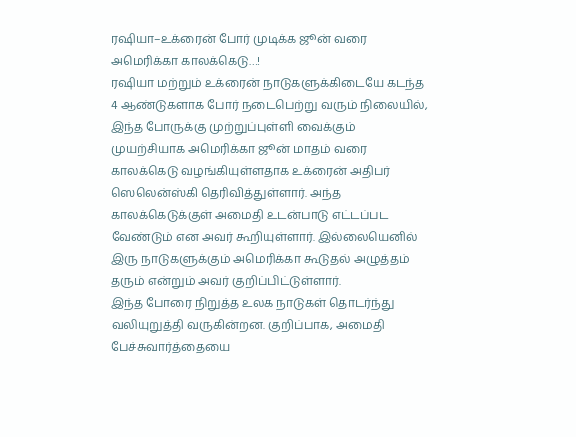ரஷியா–உக்ரைன் போர் முடிக்க ஜூன் வரை அமெரிக்கா காலக்கெடு…!
ரஷியா மற்றும் உக்ரைன் நாடுகளுக்கிடையே கடந்த 4 ஆண்டுகளாக போர் நடைபெற்று வரும் நிலையில், இந்த போருக்கு முற்றுப்புள்ளி வைக்கும் முயற்சியாக அமெரிக்கா ஜூன் மாதம் வரை காலக்கெடு வழங்கியுள்ளதாக உக்ரைன் அதிபர் ஸெலென்ஸ்கி தெரிவித்துள்ளார். அந்த காலக்கெடுக்குள் அமைதி உடன்பாடு எட்டப்பட வேண்டும் என அவர் கூறியுள்ளார். இல்லையெனில் இரு நாடுகளுக்கும் அமெரிக்கா கூடுதல் அழுத்தம் தரும் என்றும் அவர் குறிப்பிட்டுள்ளார்.
இந்த போரை நிறுத்த உலக நாடுகள் தொடர்ந்து வலியுறுத்தி வருகின்றன. குறிப்பாக, அமைதி பேச்சுவார்த்தையை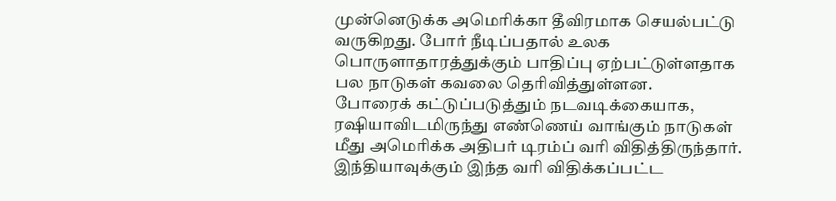முன்னெடுக்க அமெரிக்கா தீவிரமாக செயல்பட்டு வருகிறது. போர் நீடிப்பதால் உலக பொருளாதாரத்துக்கும் பாதிப்பு ஏற்பட்டுள்ளதாக பல நாடுகள் கவலை தெரிவித்துள்ளன.
போரைக் கட்டுப்படுத்தும் நடவடிக்கையாக, ரஷியாவிடமிருந்து எண்ணெய் வாங்கும் நாடுகள் மீது அமெரிக்க அதிபர் டிரம்ப் வரி விதித்திருந்தார். இந்தியாவுக்கும் இந்த வரி விதிக்கப்பட்ட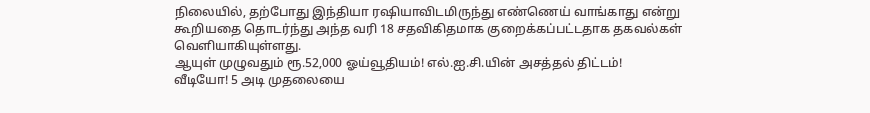நிலையில், தற்போது இந்தியா ரஷியாவிடமிருந்து எண்ணெய் வாங்காது என்று கூறியதை தொடர்ந்து அந்த வரி 18 சதவிகிதமாக குறைக்கப்பட்டதாக தகவல்கள் வெளியாகியுள்ளது.
ஆயுள் முழுவதும் ரூ.52,000 ஓய்வூதியம்! எல்.ஐ.சி.யின் அசத்தல் திட்டம்!
வீடியோ! 5 அடி முதலையை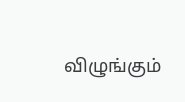விழுங்கும்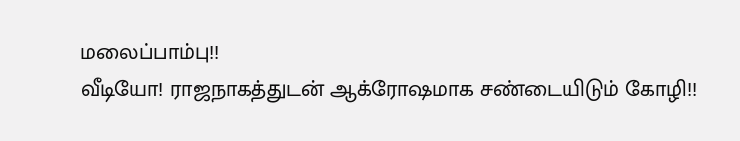மலைப்பாம்பு!!
வீடியோ! ராஜநாகத்துடன் ஆக்ரோஷமாக சண்டையிடும் கோழி!!